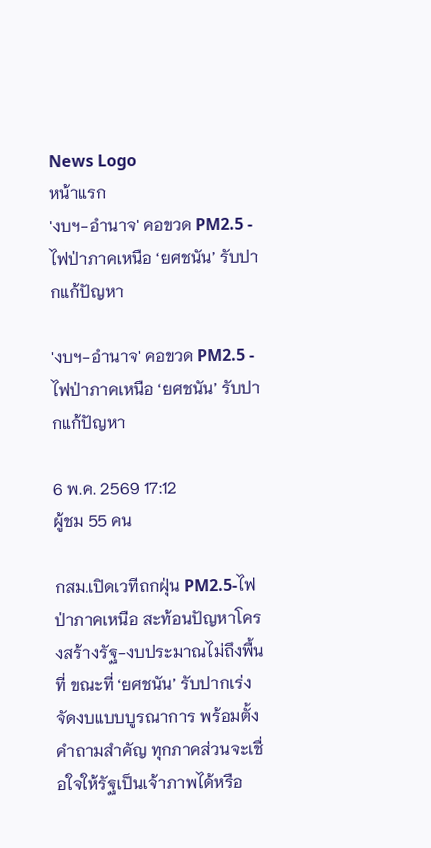News Logo
หน้าแรก
'งบฯ-อำนาจ' คอขวด PM2.5 - ไฟป่าภาคเหนือ ‘ยศชนัน’ รับปากแก้ปัญหา

'งบฯ-อำนาจ' คอขวด PM2.5 - ไฟป่าภาคเหนือ ‘ยศชนัน’ รับปากแก้ปัญหา

6 พ.ค. 2569 17:12
ผู้ชม 55 คน

กสม.เปิดเวทีถกฝุ่น PM2.5-ไฟป่าภาคเหนือ สะท้อนปัญหาโครงสร้างรัฐ-งบประมาณไม่ถึงพื้นที่ ขณะที่ ‘ยศชนัน’ รับปากเร่งจัดงบแบบบูรณาการ พร้อมตั้งคำถามสำคัญ ทุกภาคส่วนจะเชื่อใจให้รัฐเป็นเจ้าภาพได้หรือ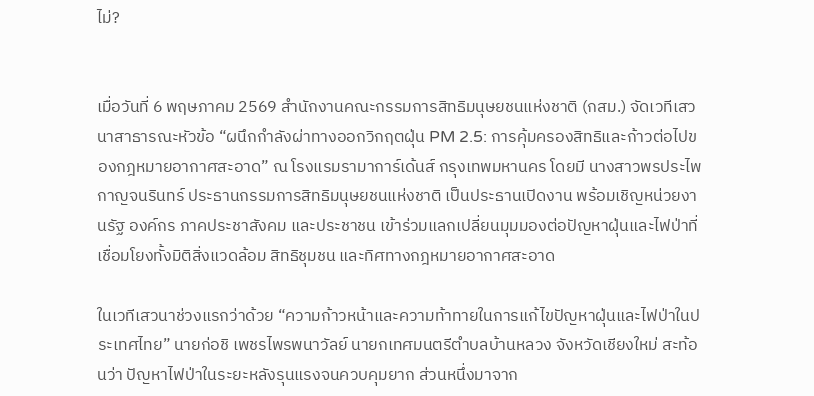ไม่?


เมื่อวันที่ 6 พฤษภาคม 2569 สำนักงานคณะกรรมการสิทธิมนุษยชนแห่งชาติ (กสม.) จัดเวทีเสวนาสาธารณะหัวข้อ “ผนึกกำลังผ่าทางออกวิกฤตฝุ่น PM 2.5: การคุ้มครองสิทธิและก้าวต่อไปของกฎหมายอากาศสะอาด” ณ โรงแรมรามาการ์เด้นส์ กรุงเทพมหานคร โดยมี นางสาวพรประไพ กาญจนรินทร์ ประธานกรรมการสิทธิมนุษยชนแห่งชาติ เป็นประธานเปิดงาน พร้อมเชิญหน่วยงานรัฐ องค์กร ภาคประชาสังคม และประชาชน เข้าร่วมแลกเปลี่ยนมุมมองต่อปัญหาฝุ่นและไฟป่าที่เชื่อมโยงทั้งมิติสิ่งแวดล้อม สิทธิชุมชน และทิศทางกฎหมายอากาศสะอาด

ในเวทีเสวนาช่วงแรกว่าด้วย “ความก้าวหน้าและความท้าทายในการแก้ไขปัญหาฝุ่นและไฟป่าในประเทศไทย” นายก่อชิ เพชรไพรพนาวัลย์ นายกเทศมนตรีตำบลบ้านหลวง จังหวัดเชียงใหม่ สะท้อนว่า ปัญหาไฟป่าในระยะหลังรุนแรงจนควบคุมยาก ส่วนหนึ่งมาจาก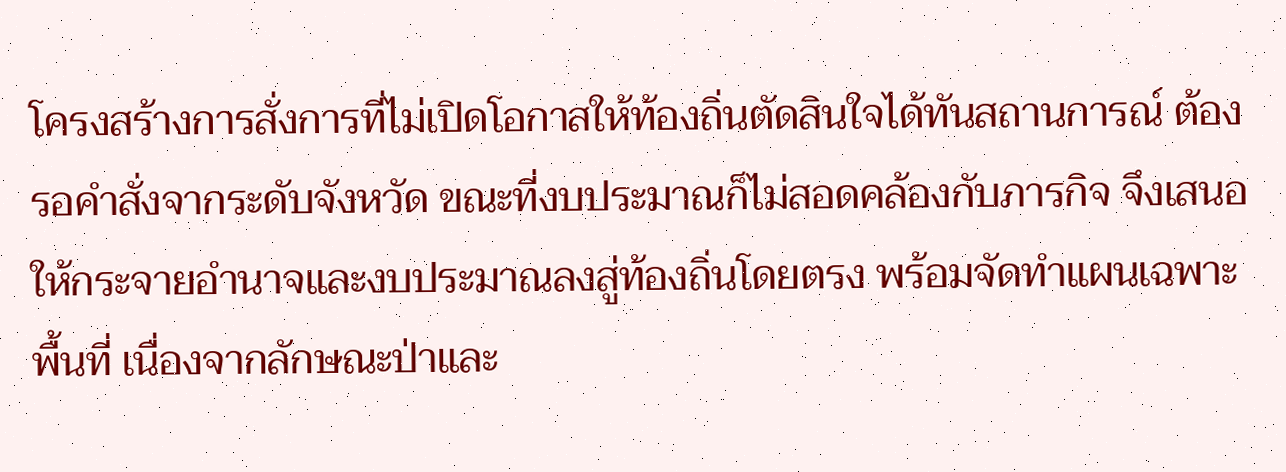โครงสร้างการสั่งการที่ไม่เปิดโอกาสให้ท้องถิ่นตัดสินใจได้ทันสถานการณ์ ต้องรอคำสั่งจากระดับจังหวัด ขณะที่งบประมาณก็ไม่สอดคล้องกับภารกิจ จึงเสนอให้กระจายอำนาจและงบประมาณลงสู่ท้องถิ่นโดยตรง พร้อมจัดทำแผนเฉพาะพื้นที่ เนื่องจากลักษณะป่าและ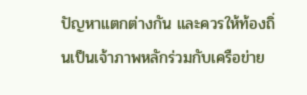ปัญหาแตกต่างกัน และควรให้ท้องถิ่นเป็นเจ้าภาพหลักร่วมกับเครือข่าย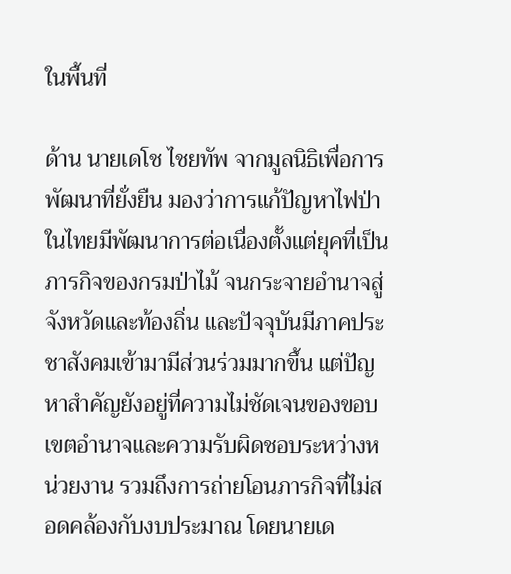ในพื้นที่

ด้าน นายเดโช ไชยทัพ จากมูลนิธิเพื่อการพัฒนาที่ยั่งยืน มองว่าการแก้ปัญหาไฟป่าในไทยมีพัฒนาการต่อเนื่องตั้งแต่ยุคที่เป็นภารกิจของกรมป่าไม้ จนกระจายอำนาจสู่จังหวัดและท้องถิ่น และปัจจุบันมีภาคประชาสังคมเข้ามามีส่วนร่วมมากขึ้น แต่ปัญหาสำคัญยังอยู่ที่ความไม่ชัดเจนของขอบเขตอำนาจและความรับผิดชอบระหว่างหน่วยงาน รวมถึงการถ่ายโอนภารกิจที่ไม่สอดคล้องกับงบประมาณ โดยนายเด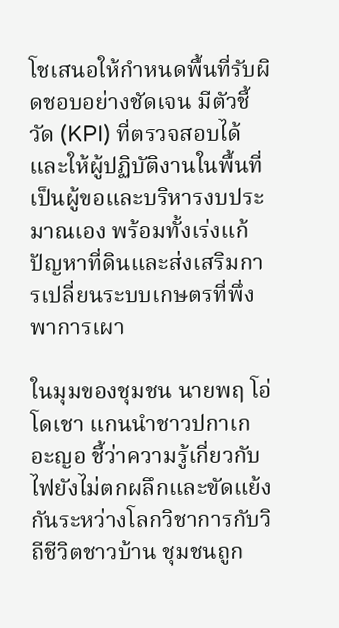โชเสนอให้กำหนดพื้นที่รับผิดชอบอย่างชัดเจน มีตัวชี้วัด (KPI) ที่ตรวจสอบได้ และให้ผู้ปฏิบัติงานในพื้นที่เป็นผู้ขอและบริหารงบประมาณเอง พร้อมทั้งเร่งแก้ปัญหาที่ดินและส่งเสริมการเปลี่ยนระบบเกษตรที่พึ่งพาการเผา

ในมุมของชุมชน นายพฤ โอ่โดเชา แกนนำชาวปกาเกอะญอ ชี้ว่าความรู้เกี่ยวกับไฟยังไม่ตกผลึกและขัดแย้งกันระหว่างโลกวิชาการกับวิถีชีวิตชาวบ้าน ชุมชนถูก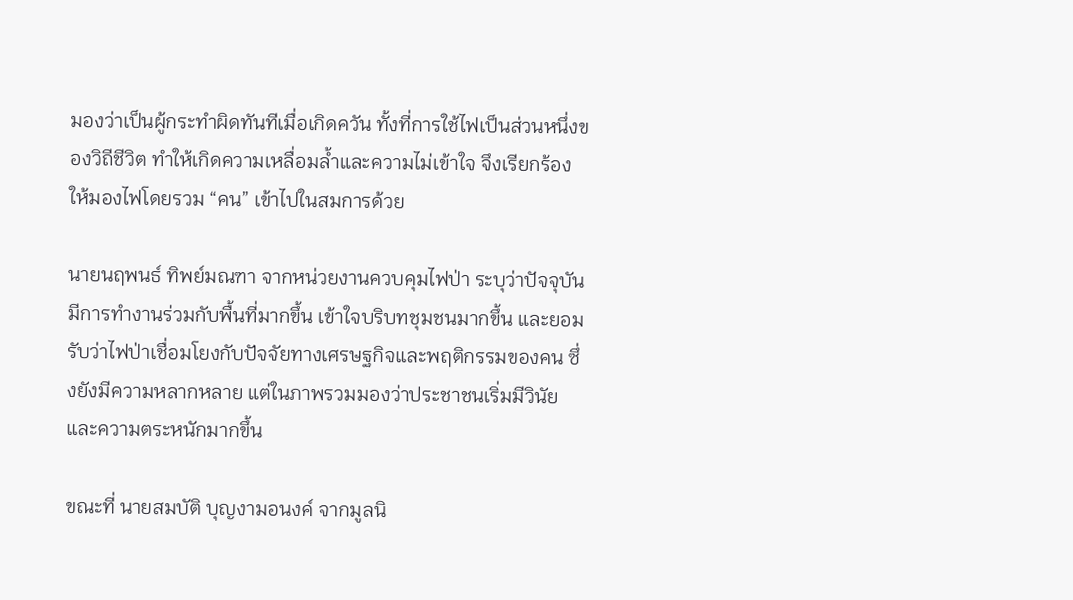มองว่าเป็นผู้กระทำผิดทันทีเมื่อเกิดควัน ทั้งที่การใช้ไฟเป็นส่วนหนึ่งของวิถีชีวิต ทำให้เกิดความเหลื่อมล้ำและความไม่เข้าใจ จึงเรียกร้องให้มองไฟโดยรวม “คน” เข้าไปในสมการด้วย

นายนฤพนธ์ ทิพย์มณฑา จากหน่วยงานควบคุมไฟป่า ระบุว่าปัจจุบันมีการทำงานร่วมกับพื้นที่มากขึ้น เข้าใจบริบทชุมชนมากขึ้น และยอมรับว่าไฟป่าเชื่อมโยงกับปัจจัยทางเศรษฐกิจและพฤติกรรมของคน ซึ่งยังมีความหลากหลาย แต่ในภาพรวมมองว่าประชาชนเริ่มมีวินัยและความตระหนักมากขึ้น

ขณะที่ นายสมบัติ บุญงามอนงค์ จากมูลนิ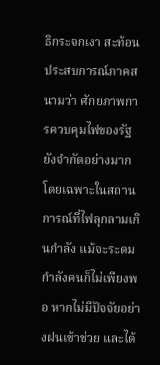ธิกระจกเงา สะท้อนประสบการณ์ภาคสนามว่า ศักยภาพการควบคุมไฟของรัฐยังจำกัดอย่างมาก โดยเฉพาะในสถานการณ์ที่ไฟลุกลามเกินกำลัง แม้จะระดมกำลังคนก็ไม่เพียงพอ หากไม่มีปัจจัยอย่างฝนเข้าช่วย และได้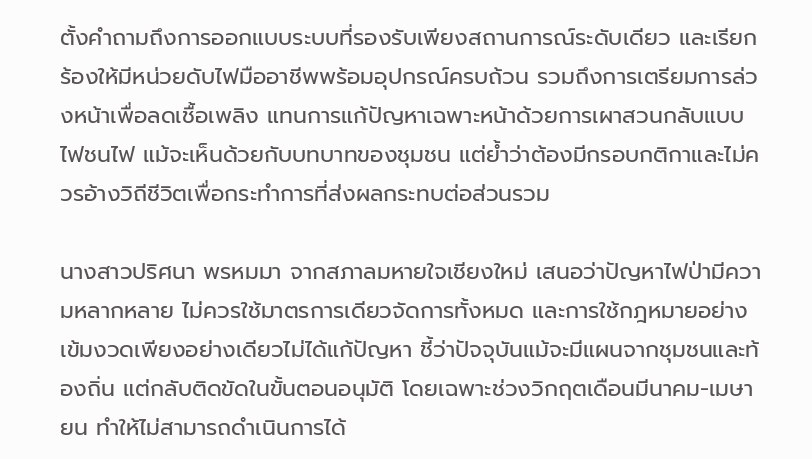ตั้งคำถามถึงการออกแบบระบบที่รองรับเพียงสถานการณ์ระดับเดียว และเรียกร้องให้มีหน่วยดับไฟมืออาชีพพร้อมอุปกรณ์ครบถ้วน รวมถึงการเตรียมการล่วงหน้าเพื่อลดเชื้อเพลิง แทนการแก้ปัญหาเฉพาะหน้าด้วยการเผาสวนกลับแบบไฟชนไฟ แม้จะเห็นด้วยกับบทบาทของชุมชน แต่ย้ำว่าต้องมีกรอบกติกาและไม่ควรอ้างวิถีชีวิตเพื่อกระทำการที่ส่งผลกระทบต่อส่วนรวม

นางสาวปริศนา พรหมมา จากสภาลมหายใจเชียงใหม่ เสนอว่าปัญหาไฟป่ามีความหลากหลาย ไม่ควรใช้มาตรการเดียวจัดการทั้งหมด และการใช้กฎหมายอย่างเข้มงวดเพียงอย่างเดียวไม่ได้แก้ปัญหา ชี้ว่าปัจจุบันแม้จะมีแผนจากชุมชนและท้องถิ่น แต่กลับติดขัดในขั้นตอนอนุมัติ โดยเฉพาะช่วงวิกฤตเดือนมีนาคม-เมษายน ทำให้ไม่สามารถดำเนินการได้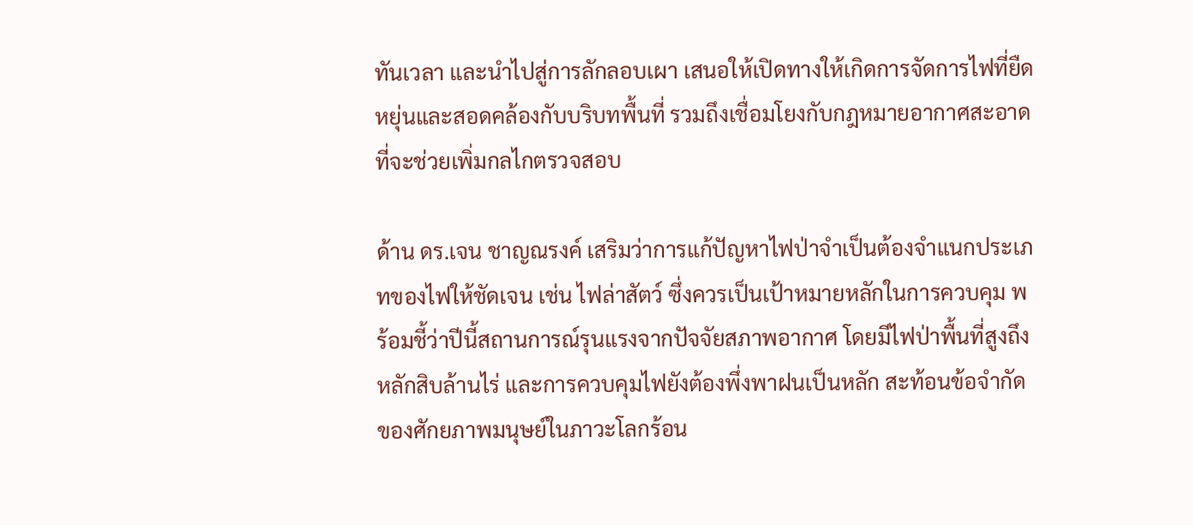ทันเวลา และนำไปสู่การลักลอบเผา เสนอให้เปิดทางให้เกิดการจัดการไฟที่ยืดหยุ่นและสอดคล้องกับบริบทพื้นที่ รวมถึงเชื่อมโยงกับกฎหมายอากาศสะอาดที่จะช่วยเพิ่มกลไกตรวจสอบ

ด้าน ดร.เจน ชาญณรงค์ เสริมว่าการแก้ปัญหาไฟป่าจำเป็นต้องจำแนกประเภทของไฟให้ชัดเจน เช่น ไฟล่าสัตว์ ซึ่งควรเป็นเป้าหมายหลักในการควบคุม พร้อมชี้ว่าปีนี้สถานการณ์รุนแรงจากปัจจัยสภาพอากาศ โดยมีไฟป่าพื้นที่สูงถึงหลักสิบล้านไร่ และการควบคุมไฟยังต้องพึ่งพาฝนเป็นหลัก สะท้อนข้อจำกัดของศักยภาพมนุษย์ในภาวะโลกร้อน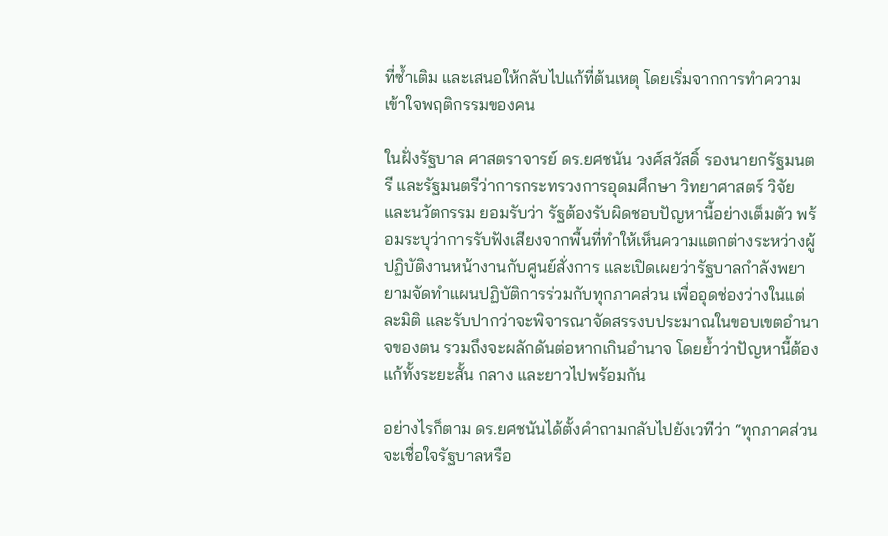ที่ซ้ำเติม และเสนอให้กลับไปแก้ที่ต้นเหตุ โดยเริ่มจากการทำความเข้าใจพฤติกรรมของคน

ในฝั่งรัฐบาล ศาสตราจารย์ ดร.ยศชนัน วงศ์สวัสดิ์ รองนายกรัฐมนตรี และรัฐมนตรีว่าการกระทรวงการอุดมศึกษา วิทยาศาสตร์ วิจัย และนวัตกรรม ยอมรับว่า รัฐต้องรับผิดชอบปัญหานี้อย่างเต็มตัว พร้อมระบุว่าการรับฟังเสียงจากพื้นที่ทำให้เห็นความแตกต่างระหว่างผู้ปฏิบัติงานหน้างานกับศูนย์สั่งการ และเปิดเผยว่ารัฐบาลกำลังพยายามจัดทำแผนปฏิบัติการร่วมกับทุกภาคส่วน เพื่ออุดช่องว่างในแต่ละมิติ และรับปากว่าจะพิจารณาจัดสรรงบประมาณในขอบเขตอำนาจของตน รวมถึงจะผลักดันต่อหากเกินอำนาจ โดยย้ำว่าปัญหานี้ต้องแก้ทั้งระยะสั้น กลาง และยาวไปพร้อมกัน

อย่างไรก็ตาม ดร.ยศชนันได้ตั้งคำถามกลับไปยังเวทีว่า “ทุกภาคส่วนจะเชื่อใจรัฐบาลหรือ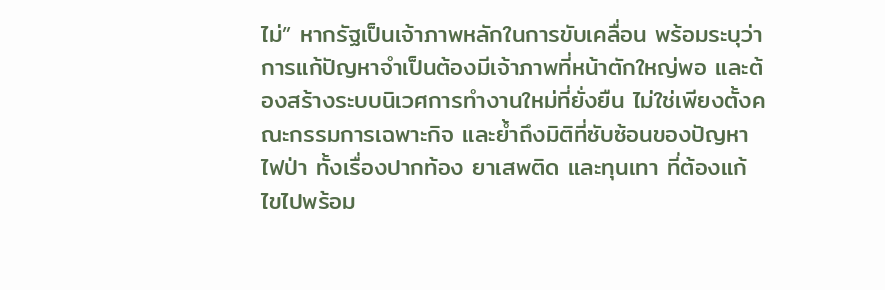ไม่” หากรัฐเป็นเจ้าภาพหลักในการขับเคลื่อน พร้อมระบุว่าการแก้ปัญหาจำเป็นต้องมีเจ้าภาพที่หน้าตักใหญ่พอ และต้องสร้างระบบนิเวศการทำงานใหม่ที่ยั่งยืน ไม่ใช่เพียงตั้งคณะกรรมการเฉพาะกิจ และย้ำถึงมิติที่ซับซ้อนของปัญหาไฟป่า ทั้งเรื่องปากท้อง ยาเสพติด และทุนเทา ที่ต้องแก้ไขไปพร้อม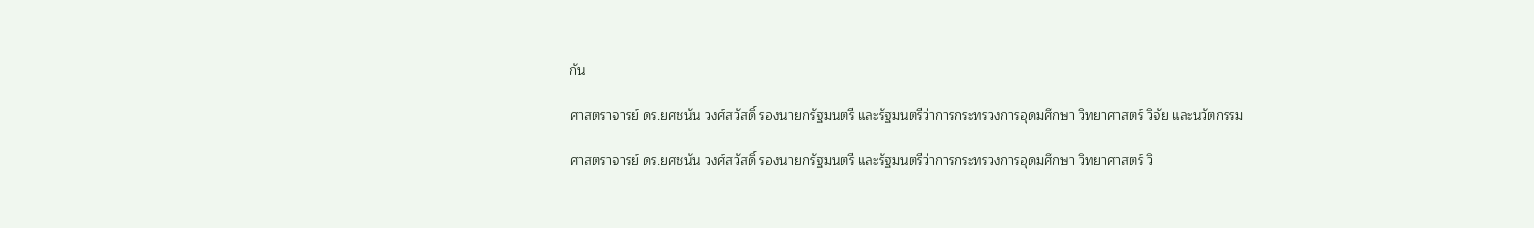กัน

ศาสตราจารย์ ดร.ยศชนัน วงศ์สวัสดิ์ รองนายกรัฐมนตรี และรัฐมนตรีว่าการกระทรวงการอุดมศึกษา วิทยาศาสตร์ วิจัย และนวัตกรรม

ศาสตราจารย์ ดร.ยศชนัน วงศ์สวัสดิ์ รองนายกรัฐมนตรี และรัฐมนตรีว่าการกระทรวงการอุดมศึกษา วิทยาศาสตร์ วิ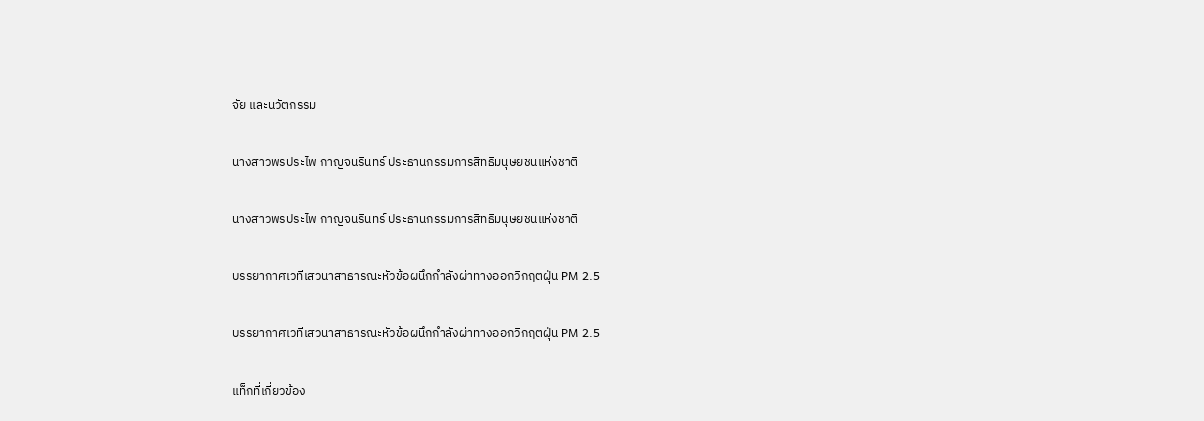จัย และนวัตกรรม

นางสาวพรประไพ กาญจนรินทร์ ประธานกรรมการสิทธิมนุษยชนแห่งชาติ

นางสาวพรประไพ กาญจนรินทร์ ประธานกรรมการสิทธิมนุษยชนแห่งชาติ

บรรยากาศเวทีเสวนาสาธารณะหัวข้อผนึกกำลังผ่าทางออกวิกฤตฝุ่น PM 2.5

บรรยากาศเวทีเสวนาสาธารณะหัวข้อผนึกกำลังผ่าทางออกวิกฤตฝุ่น PM 2.5

แท็กที่เกี่ยวข้อง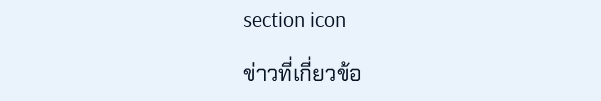section icon

ข่าวที่เกี่ยวข้อ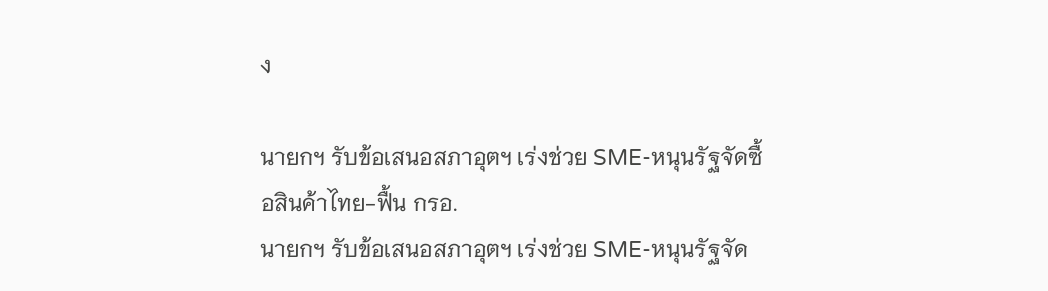ง

นายกฯ รับข้อเสนอสภาอุตฯ เร่งช่วย SME-หนุนรัฐจัดซื้อสินค้าไทย-ฟื้น กรอ.
นายกฯ รับข้อเสนอสภาอุตฯ เร่งช่วย SME-หนุนรัฐจัด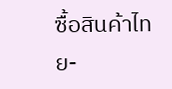ซื้อสินค้าไทย-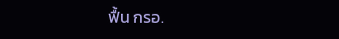ฟื้น กรอ.